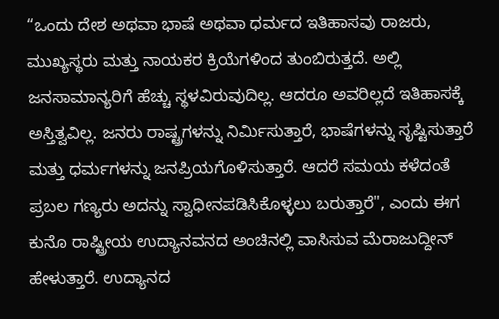“ಒಂದು ದೇಶ ಅಥವಾ ಭಾಷೆ ಅಥವಾ ಧರ್ಮದ ಇತಿಹಾಸವು ರಾಜರು, ಮುಖ್ಯಸ್ಥರು ಮತ್ತು ನಾಯಕರ ಕ್ರಿಯೆಗಳಿಂದ ತುಂಬಿರುತ್ತದೆ. ಅಲ್ಲಿ ಜನಸಾಮಾನ್ಯರಿಗೆ ಹೆಚ್ಚು ಸ್ಥಳವಿರುವುದಿಲ್ಲ. ಆದರೂ ಅವರಿಲ್ಲದೆ ಇತಿಹಾಸಕ್ಕೆ ಅಸ್ತಿತ್ವವಿಲ್ಲ. ಜನರು ರಾಷ್ಟ್ರಗಳನ್ನು ನಿರ್ಮಿಸುತ್ತಾರೆ, ಭಾಷೆಗಳನ್ನು ಸೃಷ್ಟಿಸುತ್ತಾರೆ ಮತ್ತು ಧರ್ಮಗಳನ್ನು ಜನಪ್ರಿಯಗೊಳಿಸುತ್ತಾರೆ. ಆದರೆ ಸಮಯ ಕಳೆದಂತೆ ಪ್ರಬಲ ಗಣ್ಯರು ಅದನ್ನು ಸ್ವಾಧೀನಪಡಿಸಿಕೊಳ್ಳಲು ಬರುತ್ತಾರೆ", ಎಂದು ಈಗ ಕುನೊ ರಾಷ್ಟ್ರೀಯ ಉದ್ಯಾನವನದ ಅಂಚಿನಲ್ಲಿ ವಾಸಿಸುವ ಮೆರಾಜುದ್ದೀನ್ ಹೇಳುತ್ತಾರೆ. ಉದ್ಯಾನದ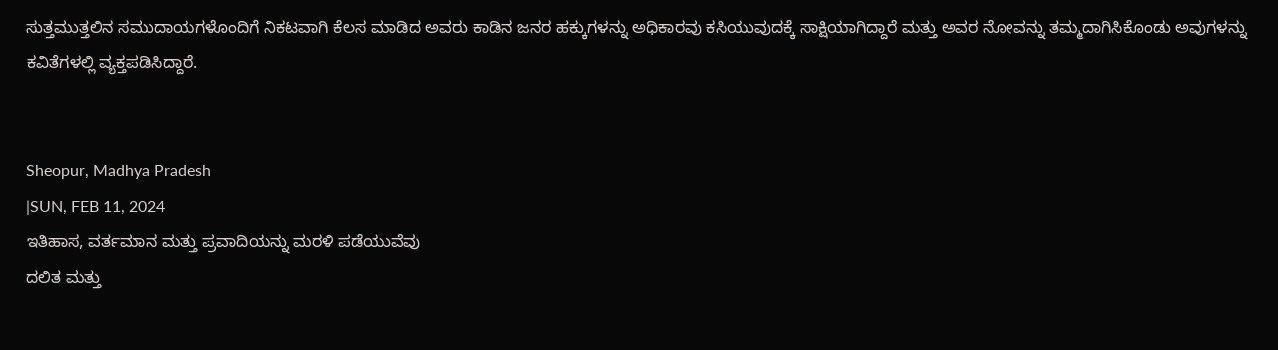ಸುತ್ತಮುತ್ತಲಿನ ಸಮುದಾಯಗಳೊಂದಿಗೆ ನಿಕಟವಾಗಿ ಕೆಲಸ ಮಾಡಿದ ಅವರು ಕಾಡಿನ ಜನರ ಹಕ್ಕುಗಳನ್ನು ಅಧಿಕಾರವು ಕಸಿಯುವುದಕ್ಕೆ ಸಾಕ್ಷಿಯಾಗಿದ್ದಾರೆ ಮತ್ತು ಅವರ ನೋವನ್ನು ತಮ್ಮದಾಗಿಸಿಕೊಂಡು ಅವುಗಳನ್ನು ಕವಿತೆಗಳಲ್ಲಿ ವ್ಯಕ್ತಪಡಿಸಿದ್ದಾರೆ.


Sheopur, Madhya Pradesh
|SUN, FEB 11, 2024
ಇತಿಹಾಸ, ವರ್ತಮಾನ ಮತ್ತು ಪ್ರವಾದಿಯನ್ನು ಮರಳಿ ಪಡೆಯುವೆವು
ದಲಿತ ಮತ್ತು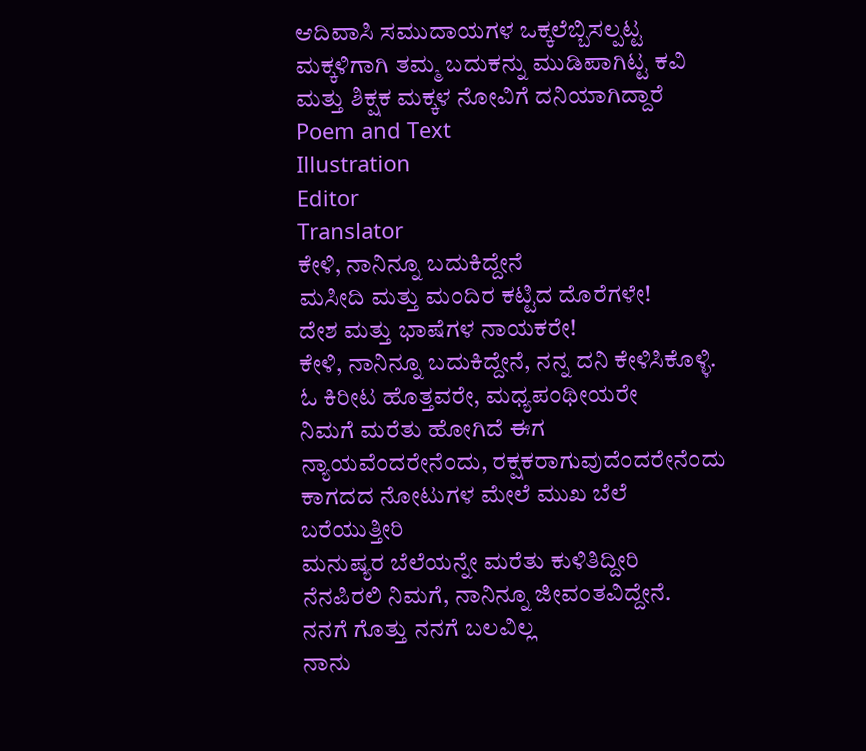ಆದಿವಾಸಿ ಸಮುದಾಯಗಳ ಒಕ್ಕಲೆಬ್ಬಿಸಲ್ಪಟ್ಟ ಮಕ್ಕಳಿಗಾಗಿ ತಮ್ಮ ಬದುಕನ್ನು ಮುಡಿಪಾಗಿಟ್ಟ ಕವಿ ಮತ್ತು ಶಿಕ್ಷಕ ಮಕ್ಕಳ ನೋವಿಗೆ ದನಿಯಾಗಿದ್ದಾರೆ
Poem and Text
Illustration
Editor
Translator
ಕೇಳಿ, ನಾನಿನ್ನೂ ಬದುಕಿದ್ದೇನೆ
ಮಸೀದಿ ಮತ್ತು ಮಂದಿರ ಕಟ್ಟಿದ ದೊರೆಗಳೇ!
ದೇಶ ಮತ್ತು ಭಾಷೆಗಳ ನಾಯಕರೇ!
ಕೇಳಿ, ನಾನಿನ್ನೂ ಬದುಕಿದ್ದೇನೆ, ನನ್ನ ದನಿ ಕೇಳಿಸಿಕೊಳ್ಳಿ.
ಓ ಕಿರೀಟ ಹೊತ್ತವರೇ, ಮಧ್ಯಪಂಥೀಯರೇ
ನಿಮಗೆ ಮರೆತು ಹೋಗಿದೆ ಈಗ
ನ್ಯಾಯವೆಂದರೇನೆಂದು, ರಕ್ಷಕರಾಗುವುದೆಂದರೇನೆಂದು
ಕಾಗದದ ನೋಟುಗಳ ಮೇಲೆ ಮುಖ ಬೆಲೆ ಬರೆಯುತ್ತೀರಿ
ಮನುಷ್ಯರ ಬೆಲೆಯನ್ನೇ ಮರೆತು ಕುಳಿತಿದ್ದೀರಿ
ನೆನಪಿರಲಿ ನಿಮಗೆ, ನಾನಿನ್ನೂ ಜೀವಂತವಿದ್ದೇನೆ.
ನನಗೆ ಗೊತ್ತು ನನಗೆ ಬಲವಿಲ್ಲ
ನಾನು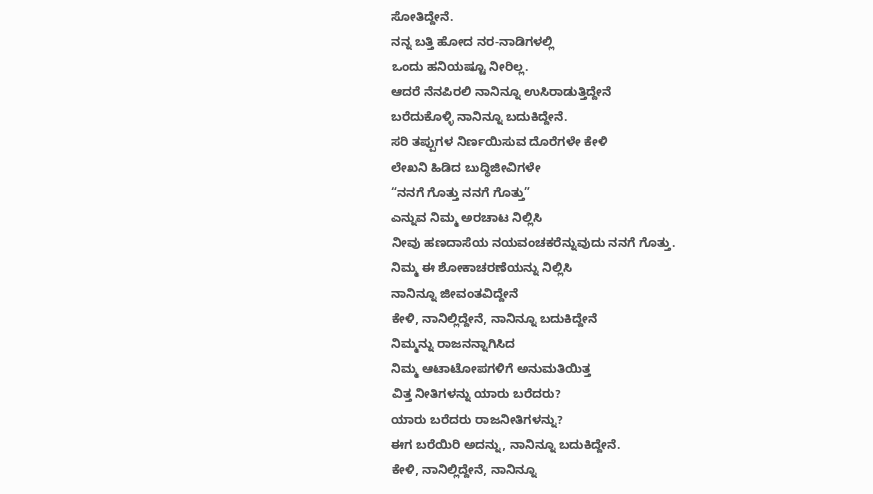ಸೋತಿದ್ದೇನೆ.
ನನ್ನ ಬತ್ತಿ ಹೋದ ನರ-ನಾಡಿಗಳಲ್ಲಿ
ಒಂದು ಹನಿಯಷ್ಟೂ ನೀರಿಲ್ಲ.
ಆದರೆ ನೆನಪಿರಲಿ ನಾನಿನ್ನೂ ಉಸಿರಾಡುತ್ತಿದ್ದೇನೆ
ಬರೆದುಕೊಳ್ಳಿ ನಾನಿನ್ನೂ ಬದುಕಿದ್ದೇನೆ.
ಸರಿ ತಪ್ಪುಗಳ ನಿರ್ಣಯಿಸುವ ದೊರೆಗಳೇ ಕೇಳಿ
ಲೇಖನಿ ಹಿಡಿದ ಬುದ್ಧಿಜೀವಿಗಳೇ
“ನನಗೆ ಗೊತ್ತು ನನಗೆ ಗೊತ್ತು”
ಎನ್ನುವ ನಿಮ್ಮ ಅರಚಾಟ ನಿಲ್ಲಿಸಿ
ನೀವು ಹಣದಾಸೆಯ ನಯವಂಚಕರೆನ್ನುವುದು ನನಗೆ ಗೊತ್ತು.
ನಿಮ್ಮ ಈ ಶೋಕಾಚರಣೆಯನ್ನು ನಿಲ್ಲಿಸಿ
ನಾನಿನ್ನೂ ಜೀವಂತವಿದ್ದೇನೆ
ಕೇಳಿ, ನಾನಿಲ್ಲಿದ್ದೇನೆ, ನಾನಿನ್ನೂ ಬದುಕಿದ್ದೇನೆ
ನಿಮ್ಮನ್ನು ರಾಜನನ್ನಾಗಿಸಿದ
ನಿಮ್ಮ ಆಟಾಟೋಪಗಳಿಗೆ ಅನುಮತಿಯಿತ್ತ
ವಿತ್ತ ನೀತಿಗಳನ್ನು ಯಾರು ಬರೆದರು?
ಯಾರು ಬರೆದರು ರಾಜನೀತಿಗಳನ್ನು?
ಈಗ ಬರೆಯಿರಿ ಅದನ್ನು, ನಾನಿನ್ನೂ ಬದುಕಿದ್ದೇನೆ.
ಕೇಳಿ, ನಾನಿಲ್ಲಿದ್ದೇನೆ, ನಾನಿನ್ನೂ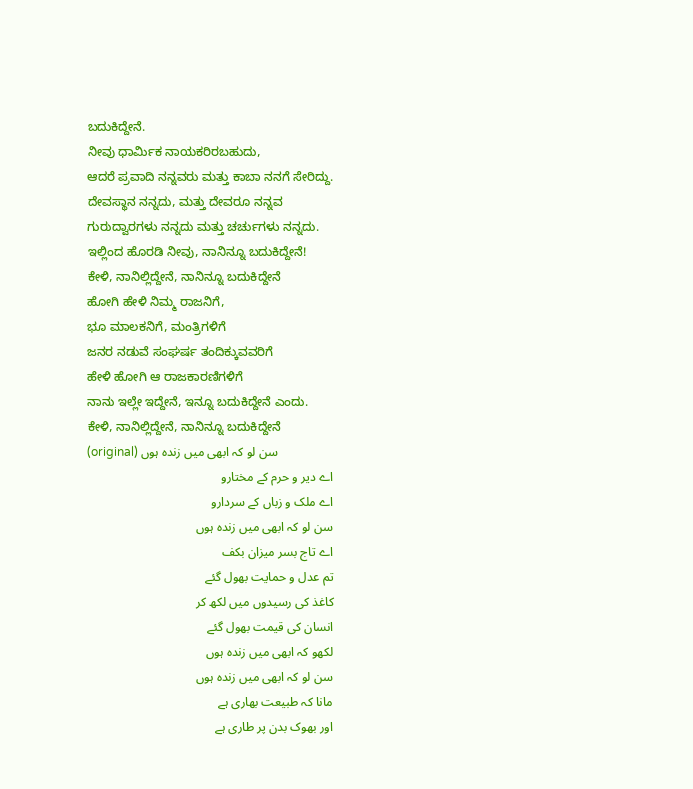ಬದುಕಿದ್ದೇನೆ.
ನೀವು ಧಾರ್ಮಿಕ ನಾಯಕರಿರಬಹುದು,
ಆದರೆ ಪ್ರವಾದಿ ನನ್ನವರು ಮತ್ತು ಕಾಬಾ ನನಗೆ ಸೇರಿದ್ದು.
ದೇವಸ್ಥಾನ ನನ್ನದು, ಮತ್ತು ದೇವರೂ ನನ್ನವ
ಗುರುದ್ವಾರಗಳು ನನ್ನದು ಮತ್ತು ಚರ್ಚುಗಳು ನನ್ನದು.
ಇಲ್ಲಿಂದ ಹೊರಡಿ ನೀವು, ನಾನಿನ್ನೂ ಬದುಕಿದ್ದೇನೆ!
ಕೇಳಿ, ನಾನಿಲ್ಲಿದ್ದೇನೆ, ನಾನಿನ್ನೂ ಬದುಕಿದ್ದೇನೆ
ಹೋಗಿ ಹೇಳಿ ನಿಮ್ಮ ರಾಜನಿಗೆ,
ಭೂ ಮಾಲಕನಿಗೆ, ಮಂತ್ರಿಗಳಿಗೆ
ಜನರ ನಡುವೆ ಸಂಘರ್ಷ ತಂದಿಕ್ಕುವವರಿಗೆ
ಹೇಳಿ ಹೋಗಿ ಆ ರಾಜಕಾರಣಿಗಳಿಗೆ
ನಾನು ಇಲ್ಲೇ ಇದ್ದೇನೆ, ಇನ್ನೂ ಬದುಕಿದ್ದೇನೆ ಎಂದು.
ಕೇಳಿ, ನಾನಿಲ್ಲಿದ್ದೇನೆ, ನಾನಿನ್ನೂ ಬದುಕಿದ್ದೇನೆ
(original) سن لو کہ ابھی میں زندہ ہوں
اے دیر و حرم کے مختارو
اے ملک و زباں کے سردارو
سن لو کہ ابھی میں زندہ ہوں
اے تاج بسر میزان بکف
تم عدل و حمایت بھول گئے
کاغذ کی رسیدوں میں لکھ کر
انسان کی قیمت بھول گئے
لکھو کہ ابھی میں زندہ ہوں
سن لو کہ ابھی میں زندہ ہوں
مانا کہ طبیعت بھاری ہے
اور بھوک بدن پر طاری ہے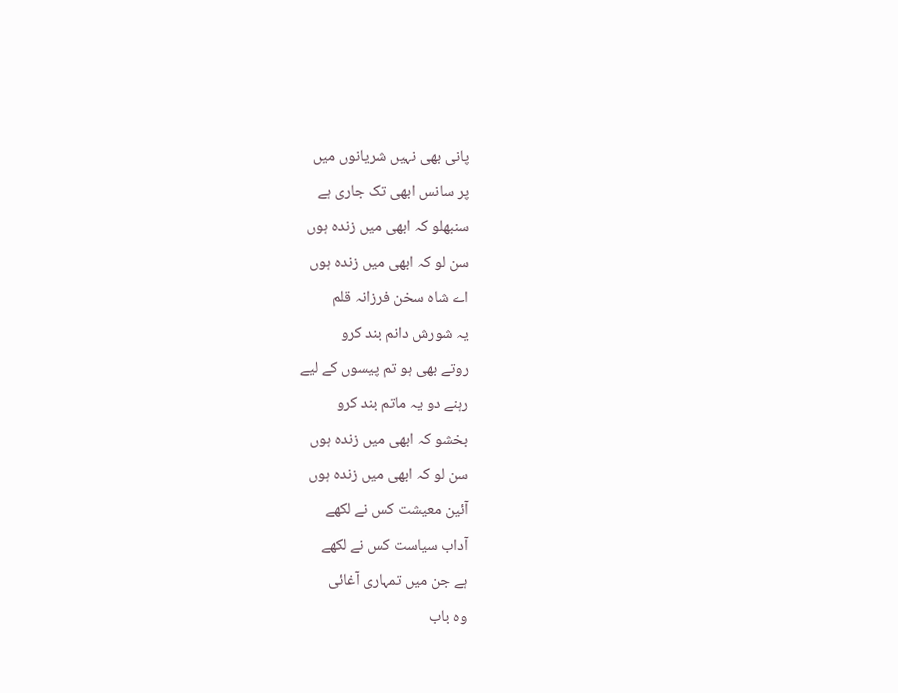پانی بھی نہیں شریانوں میں
پر سانس ابھی تک جاری ہے
سنبھلو کہ ابھی میں زندہ ہوں
سن لو کہ ابھی میں زندہ ہوں
اے شاہ سخن فرزانہ قلم
یہ شورش دانم بند کرو
روتے بھی ہو تم پیسوں کے لیے
رہنے دو یہ ماتم بند کرو
بخشو کہ ابھی میں زندہ ہوں
سن لو کہ ابھی میں زندہ ہوں
آئین معیشت کس نے لکھے
آداب سیاست کس نے لکھے
ہے جن میں تمہاری آغائی
وہ باب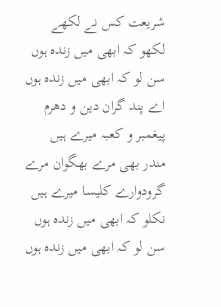شریعت کس نے لکھے
لکھو کہ ابھی میں زندہ ہوں
سن لو کہ ابھی میں زندہ ہوں
اے پند گران دین و دھرم
پیغمبر و کعبہ میرے ہیں
مندر بھی مرے بھگوان مرے
گرودوارے کلیسا میرے ہیں
نکلو کہ ابھی میں زندہ ہوں
سن لو کہ ابھی میں زندہ ہوں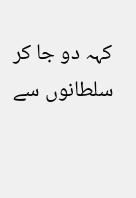کہہ دو جا کر سلطانوں سے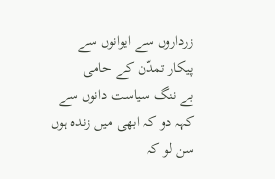زرداروں سے ایوانوں سے
پیکار تمدّن کے حامی
بے ننگ سیاست دانوں سے
کہہ دو کہ ابھی میں زندہ ہوں
سن لو کہ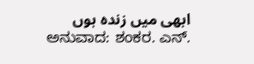ابھی میں زندہ ہوں
ಅನುವಾದ: ಶಂಕರ. ಎನ್.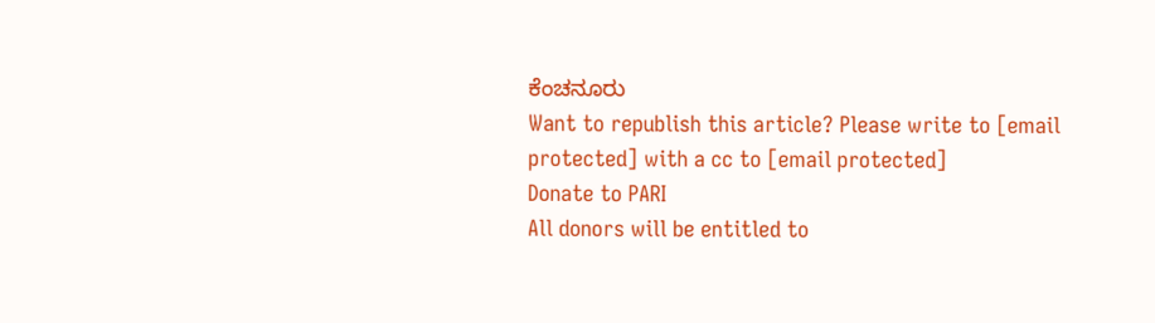ಕೆಂಚನೂರು
Want to republish this article? Please write to [email protected] with a cc to [email protected]
Donate to PARI
All donors will be entitled to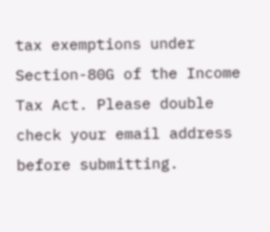tax exemptions under Section-80G of the Income Tax Act. Please double check your email address before submitting.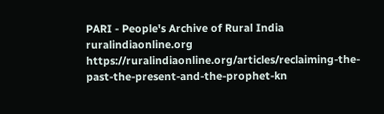PARI - People's Archive of Rural India
ruralindiaonline.org
https://ruralindiaonline.org/articles/reclaiming-the-past-the-present-and-the-prophet-kn